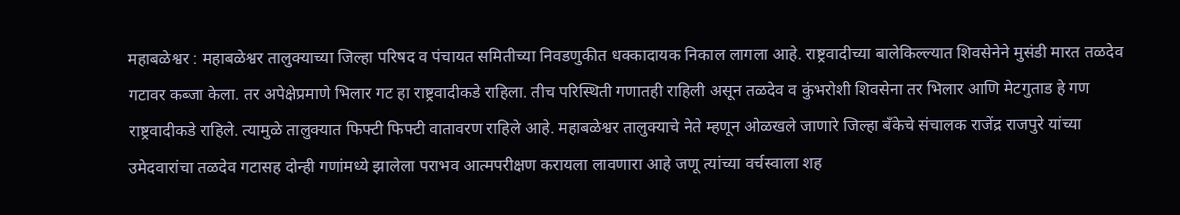महाबळेश्वर : महाबळेश्वर तालुक्याच्या जिल्हा परिषद व पंचायत समितीच्या निवडणुकीत धक्कादायक निकाल लागला आहे. राष्ट्रवादीच्या बालेकिल्ल्यात शिवसेनेने मुसंडी मारत तळदेव गटावर कब्जा केला. तर अपेक्षेप्रमाणे भिलार गट हा राष्ट्रवादीकडे राहिला. तीच परिस्थिती गणातही राहिली असून तळदेव व कुंभरोशी शिवसेना तर भिलार आणि मेटगुताड हे गण राष्ट्रवादीकडे राहिले. त्यामुळे तालुक्यात फिफ्टी फिफ्टी वातावरण राहिले आहे. महाबळेश्वर तालुक्याचे नेते म्हणून ओळखले जाणारे जिल्हा बँकेचे संचालक राजेंद्र राजपुरे यांच्या उमेदवारांचा तळदेव गटासह दोन्ही गणांमध्ये झालेला पराभव आत्मपरीक्षण करायला लावणारा आहे जणू त्यांच्या वर्चस्वाला शह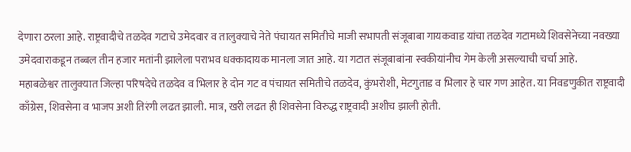देणारा ठरला आहे. राष्ट्रवादीचे तळदेव गटाचे उमेदवार व तालुक्याचे नेते पंचायत समितीचे माजी सभापती संजूबाबा गायकवाड यांचा तळदेव गटामध्ये शिवसेनेच्या नवख्या उमेदवाराकडून तब्बल तीन हजार मतांनी झालेला पराभव धक्कादायक मानला जात आहे. या गटात संजूबाबांना स्वकीयांनीच गेम केली असल्याची चर्चा आहे.
महाबळेश्वर तालुक्यात जिल्हा परिषदेचे तळदेव व भिलार हे दोन गट व पंचायत समितीचे तळदेव, कुंभरोशी, मेटगुताड व भिलार हे चार गण आहेत. या निवडणुकीत राष्ट्रवादी काँग्रेस, शिवसेना व भाजप अशी तिरंगी लढत झाली. मात्र, खरी लढत ही शिवसेना विरुद्ध राष्ट्रवादी अशीच झाली होती.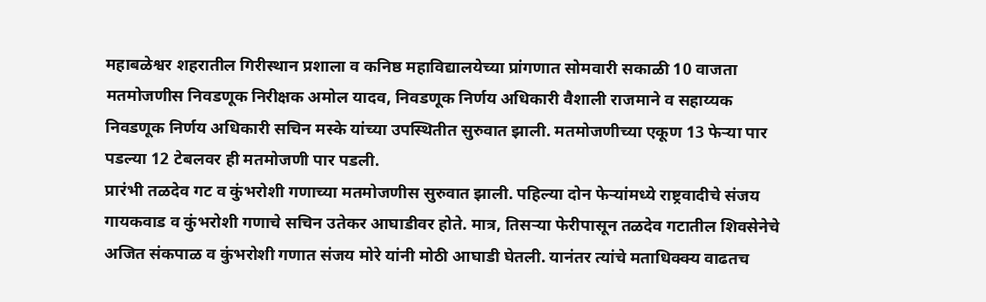महाबळेश्वर शहरातील गिरीस्थान प्रशाला व कनिष्ठ महाविद्यालयेच्या प्रांगणात सोमवारी सकाळी 10 वाजता मतमोजणीस निवडणूक निरीक्षक अमोल यादव, निवडणूक निर्णय अधिकारी वैशाली राजमाने व सहाय्यक निवडणूक निर्णय अधिकारी सचिन मस्के यांच्या उपस्थितीत सुरुवात झाली. मतमोजणीच्या एकूण 13 फेऱ्या पार पडल्या 12 टेबलवर ही मतमोजणी पार पडली.
प्रारंभी तळदेव गट व कुंभरोशी गणाच्या मतमोजणीस सुरुवात झाली. पहिल्या दोन फेऱ्यांमध्ये राष्ट्रवादीचे संजय गायकवाड व कुंभरोशी गणाचे सचिन उतेकर आघाडीवर होते. मात्र, तिसऱ्या फेरीपासून तळदेव गटातील शिवसेनेचे अजित संकपाळ व कुंभरोशी गणात संजय मोरे यांनी मोठी आघाडी घेतली. यानंतर त्यांचे मताधिक्क्य वाढतच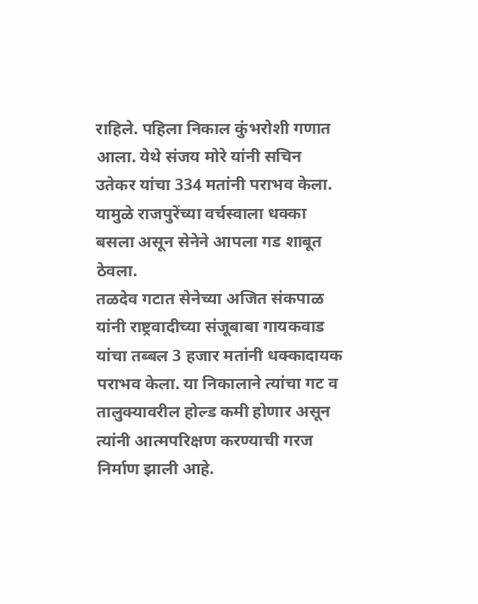राहिले. पहिला निकाल कुंभरोशी गणात आला. येथे संजय मोरे यांनी सचिन उतेकर यांचा 334 मतांनी पराभव केला. यामुळे राजपुरेंच्या वर्चस्वाला धक्का बसला असून सेनेने आपला गड शाबूत ठेवला.
तळदेव गटात सेनेच्या अजित संकपाळ यांनी राष्ट्रवादीच्या संजूबाबा गायकवाड यांचा तब्बल 3 हजार मतांनी धक्कादायक पराभव केला. या निकालाने त्यांचा गट व तालुक्यावरील होल्ड कमी होणार असून त्यांनी आत्मपरिक्षण करण्याची गरज निर्माण झाली आहे.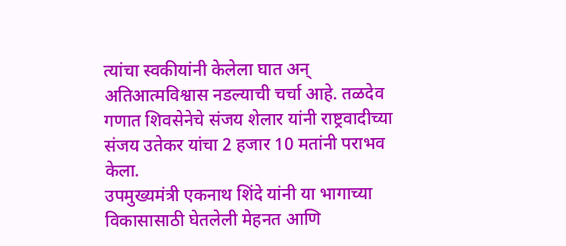त्यांचा स्वकीयांनी केलेला घात अन् अतिआत्मविश्वास नडल्याची चर्चा आहे. तळदेव गणात शिवसेनेचे संजय शेलार यांनी राष्ट्रवादीच्या संजय उतेकर यांचा 2 हजार 10 मतांनी पराभव केला.
उपमुख्यमंत्री एकनाथ शिंदे यांनी या भागाच्या विकासासाठी घेतलेली मेहनत आणि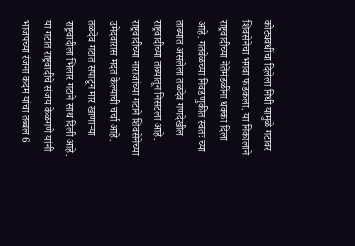कोट्यवधींचा दिलेला निधी यामुळे गटावर शिवसेनेचा भगवा फडकला. या निकालाने राष्ट्रवादीच्या नेतेंमंडळींना धक्का दिला आहे. गतवेळच्या निवडणुकीत स्वतः च्या ताब्यात असलेला तळदेव गणदेखील राष्ट्रवादीच्या ताब्यातून निसटला आहे. राष्ट्रवादीच्या नाराजांच्या गटाने शिवसेनेच्या उमेदवारास मदत केल्याची चर्चा आहे.
तळदेव गटात सपाटून मार खाणाऱ्या राष्ट्रवादीला भिलार गटाने साथ दिली आहे. या गटात राष्ट्रवादीचे संजय केळगणे यांनी भाजपच्या रंजना कदम यांचा तब्बल 6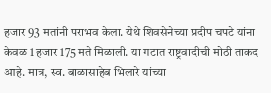हजार 93 मतांनी पराभव केला. येथे शिवसेनेच्या प्रदीप चपटे यांना केवळ 1 हजार 175 मते मिळाली. या गटात राष्ट्रवादीची मोठी ताकद आहे. मात्र, स्व. बाळासाहेब भिलारे यांच्या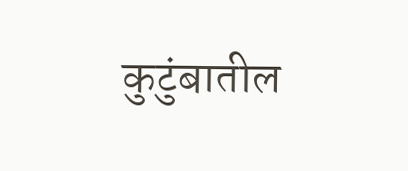कुटुंबातील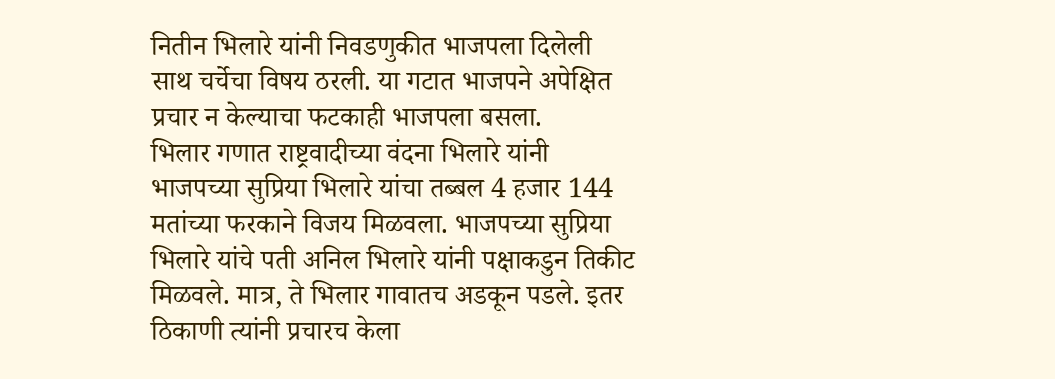नितीन भिलारे यांनी निवडणुकीत भाजपला दिलेली साथ चर्चेचा विषय ठरली. या गटात भाजपने अपेक्षित प्रचार न केल्याचा फटकाही भाजपला बसला.
भिलार गणात राष्ट्रवादीच्या वंदना भिलारे यांनी भाजपच्या सुप्रिया भिलारे यांचा तब्बल 4 हजार 144 मतांच्या फरकाने विजय मिळवला. भाजपच्या सुप्रिया भिलारे यांचे पती अनिल भिलारे यांनी पक्षाकडुन तिकीट मिळवले. मात्र, ते भिलार गावातच अडकून पडले. इतर ठिकाणी त्यांनी प्रचारच केला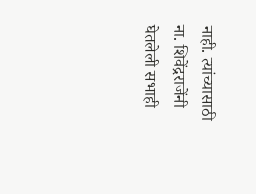नाही. त्यांच्यासाठी ना. शिवेंद्रराजेंनी घेतलेली सभाही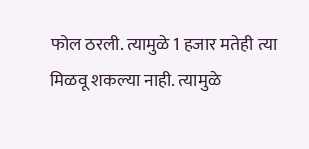फोल ठरली. त्यामुळे 1 हजार मतेही त्या मिळवू शकल्या नाही. त्यामुळे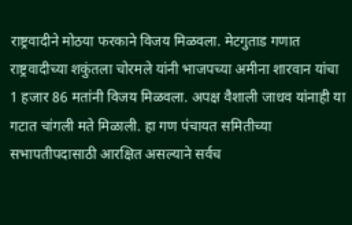राष्ट्रवादीने मोठया फरकाने विजय मिळवला. मेटगुताड गणात राष्ट्रवादीच्या शकुंतला चोरमले यांनी भाजपच्या अमीना शारवान यांचा 1 हजार 86 मतांनी विजय मिळवला. अपक्ष वैशाली जाधव यांनाही या गटात चांगली मते मिळाली. हा गण पंचायत समितीच्या सभापतीपदासाठी आरक्षित असल्याने सर्वच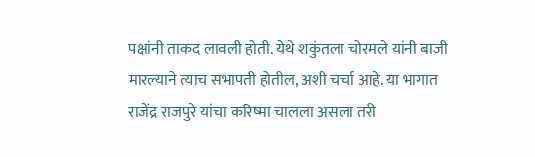पक्षांनी ताकद लावली होती. येथे शकुंतला चोरमले यांनी बाजी मारल्याने त्याच सभापती होतील, अशी चर्चा आहे. या भागात राजेंद्र राजपुरे यांचा करिष्मा चालला असला तरी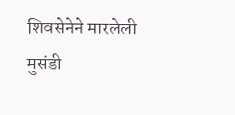शिवसेनेने मारलेली मुसंडी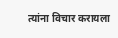त्यांना विचार करायला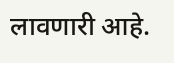लावणारी आहे.